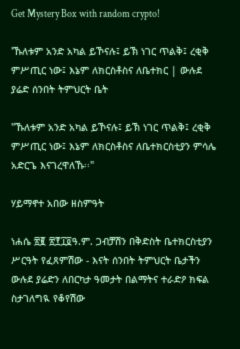Get Mystery Box with random crypto!

'ኹለቱም አንድ አካል ይኾናሉ፤ ይኽ ነገር ጥልቅ፤ ረቂቅ ምሥጢር ነው፤ እኔም ለክርስቶስና ለቤተክር | ውሉደ ያሬድ ሰንበት ትምህርት ቤት

"ኹለቱም አንድ አካል ይኾናሉ፤ ይኽ ነገር ጥልቅ፤ ረቂቅ ምሥጢር ነው፤ እኔም ለክርስቶስና ለቤተክርስቲያን ምሳሌ አድርጌ እናገረዋለኹ፡፡"

ሃይማኖተ አበው ዘስምዓት

ነሐሴ ፳፪ ፳፻፲፬ዓ.ም. ጋብቻሽን በቅድስት ቤተክርስቲያን ሥርዓት የፈጸምሽው - እናት ሰንበት ትምህርት ቤታችን ውሉደ ያሬድን ለበርካታ ዓመታት በልማትና ተራድዖ ክፍል ስታገለግዪ የቆየሽው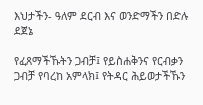እህታችን- ዓለም ደርብ እና ወንድማችን በድሉ ደጀኔ

የፈጸማችኹትን ጋብቻ፤ የይስሐቅንና የርብቃን ጋብቻ የባረከ አምላክ፤ የትዳር ሕይወታችኹን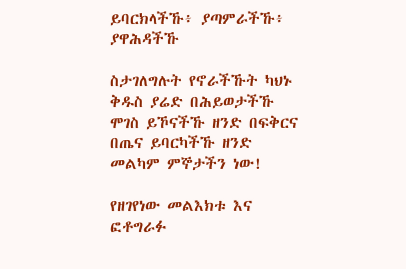ይባርክላችኹ፥ ያጣምራችኹ፥ ያዋሕዳችኹ

ስታገለግሉት የኖራችኹት ካህኑ ቅዱስ ያሬድ በሕይወታችኹ ሞገስ ይኾናችኹ ዘንድ በፍቅርና በጤና ይባርካችኹ ዘንድ መልካም ምኞታችን ነው!

የዘገየነው መልእክቱ እና ፎቶግራፉ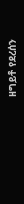ዘግይቶ የደረሰን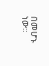በመሆኑ ነው።